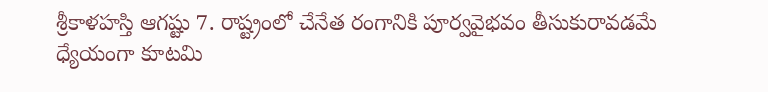శ్రీకాళహస్తి ఆగష్టు 7. రాష్ట్రంలో చేనేత రంగానికి పూర్వవైభవం తీసుకురావడమే ధ్యేయంగా కూటమి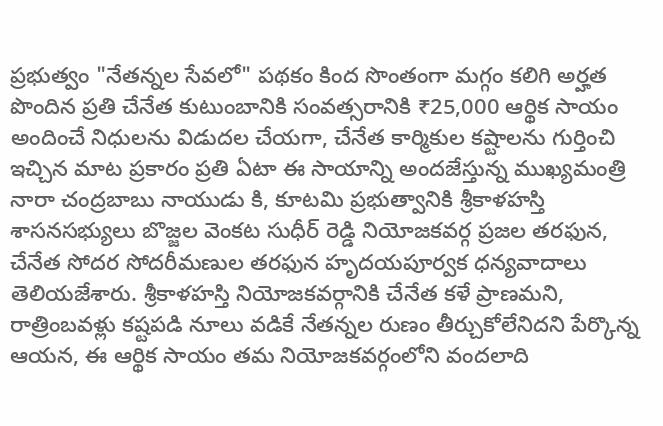ప్రభుత్వం "నేతన్నల సేవలో" పథకం కింద సొంతంగా మగ్గం కలిగి అర్హత పొందిన ప్రతి చేనేత కుటుంబానికి సంవత్సరానికి ₹25,000 ఆర్థిక సాయం అందించే నిధులను విడుదల చేయగా, చేనేత కార్మికుల కష్టాలను గుర్తించి ఇచ్చిన మాట ప్రకారం ప్రతి ఏటా ఈ సాయాన్ని అందజేస్తున్న ముఖ్యమంత్రి నారా చంద్రబాబు నాయుడు కి, కూటమి ప్రభుత్వానికి శ్రీకాళహస్తి శాసనసభ్యులు బొజ్జల వెంకట సుధీర్ రెడ్డి నియోజకవర్గ ప్రజల తరఫున, చేనేత సోదర సోదరీమణుల తరఫున హృదయపూర్వక ధన్యవాదాలు తెలియజేశారు. శ్రీకాళహస్తి నియోజకవర్గానికి చేనేత కళే ప్రాణమని, రాత్రింబవళ్లు కష్టపడి నూలు వడికే నేతన్నల రుణం తీర్చుకోలేనిదని పేర్కొన్న ఆయన, ఈ ఆర్థిక సాయం తమ నియోజకవర్గంలోని వందలాది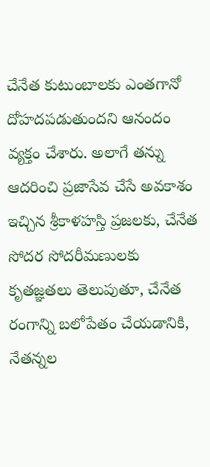చేనేత కుటుంబాలకు ఎంతగానో దోహదపడుతుందని ఆనందం వ్యక్తం చేశారు. అలాగే తన్ను ఆదరించి ప్రజాసేవ చేసే అవకాశం ఇచ్చిన శ్రీకాళహస్తి ప్రజలకు, చేనేత సోదర సోదరీమణులకు కృతజ్ఞతలు తెలుపుతూ, చేనేత రంగాన్ని బలోపేతం చేయడానికి, నేతన్నల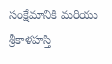సంక్షేమానికి మరియు శ్రీకాళహస్తి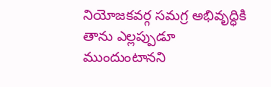నియోజకవర్గ సమగ్ర అభివృద్ధికి తాను ఎల్లప్పుడూ ముందుంటానని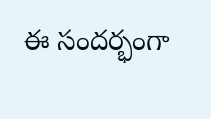ఈ సందర్భంగా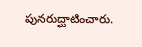పునరుద్ఘాటించారు.